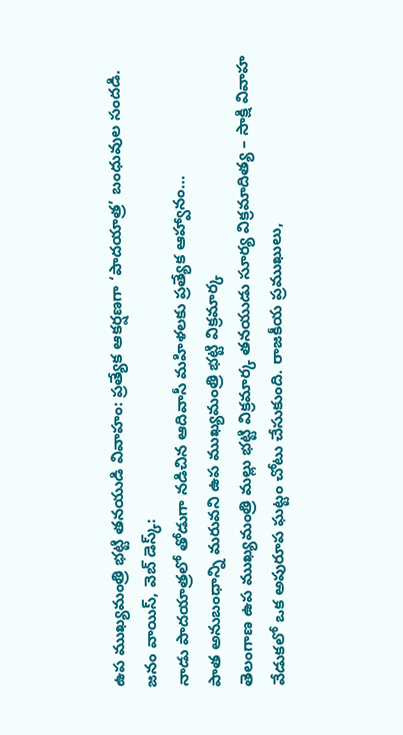ఉప ముఖ్యమంత్రి భట్టి తనయుడి వివాహం: ప్రత్యేక ఆకర్షణగా ‘పాదయాత్ర’ బంధువుల సందడి.
జనం వాయిస్, వెబ్ డెస్క్:
నాడు పాదయాత్రలో తోడుగా నడిచిన ఆదివాసీ మహిళలకు ప్రత్యేక ఆహ్వానం…
పాత అనుబంధాన్ని మరువని ఉప ముఖ్యమంత్రి భట్టి విక్రమార్క
తెలంగాణ ఉప ముఖ్యమంత్రి మల్లు భట్టి విక్రమార్క తనయుడు సూర్య విక్రమాదిత్య – సాక్షి వివాహ వేడుకలో ఒక అపురూప ఘట్టం చోటు చేసుకుంది. రాజకీయ ప్రముఖులు,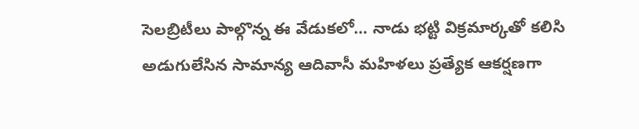సెలబ్రిటీలు పాల్గొన్న ఈ వేడుకలో… నాడు భట్టి విక్రమార్కతో కలిసి అడుగులేసిన సామాన్య ఆదివాసీ మహిళలు ప్రత్యేక ఆకర్షణగా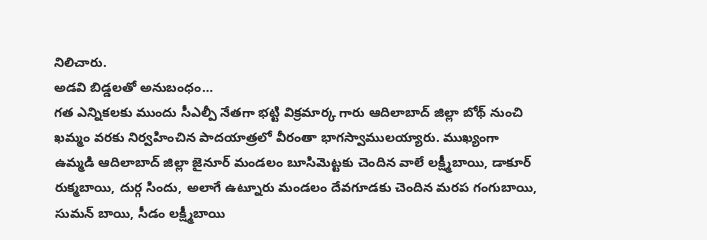నిలిచారు.
అడవి బిడ్డలతో అనుబంధం…
గత ఎన్నికలకు ముందు సీఎల్పీ నేతగా భట్టి విక్రమార్క గారు ఆదిలాబాద్ జిల్లా బోథ్ నుంచి ఖమ్మం వరకు నిర్వహించిన పాదయాత్రలో వీరంతా భాగస్వాములయ్యారు. ముఖ్యంగా ఉమ్మడి ఆదిలాబాద్ జిల్లా జైనూర్ మండలం బూసిమెట్టకు చెందిన వాలే లక్ష్మీబాయి, డాకూర్ రుక్మబాయి, దుర్గ సిందు, అలాగే ఉట్నూరు మండలం దేవగూడకు చెందిన మరప గంగుబాయి, సుమన్ బాయి, సీడం లక్ష్మీబాయి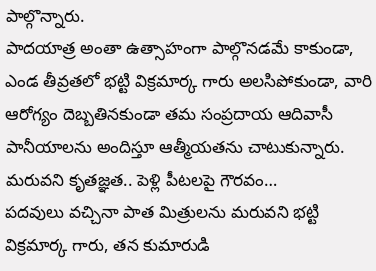పాల్గొన్నారు.
పాదయాత్ర అంతా ఉత్సాహంగా పాల్గొనడమే కాకుండా, ఎండ తీవ్రతలో భట్టి విక్రమార్క గారు అలసిపోకుండా, వారి ఆరోగ్యం దెబ్బతినకుండా తమ సంప్రదాయ ఆదివాసీ పానీయాలను అందిస్తూ ఆత్మీయతను చాటుకున్నారు.
మరువని కృతజ్ఞత.. పెళ్లి పీటలపై గౌరవం…
పదవులు వచ్చినా పాత మిత్రులను మరువని భట్టి విక్రమార్క గారు, తన కుమారుడి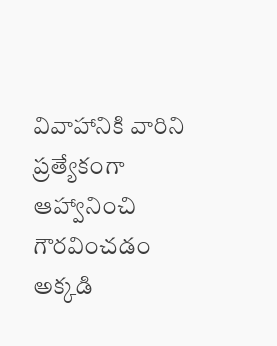వివాహానికి వారిని ప్రత్యేకంగా ఆహ్వానించి గౌరవించడం అక్కడి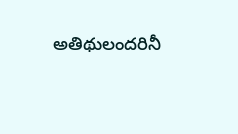అతిథులందరినీ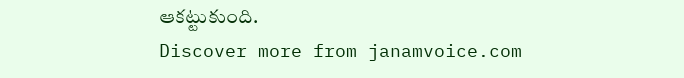ఆకట్టుకుంది.
Discover more from janamvoice.com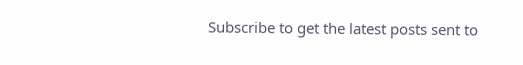Subscribe to get the latest posts sent to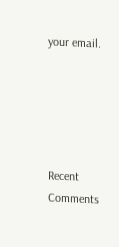your email.





Recent Comments